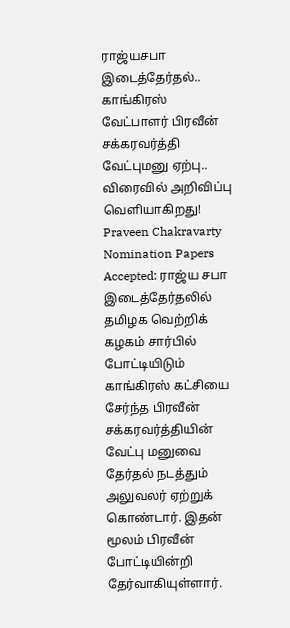ராஜ்யசபா இடைத்தேர்தல்.. காங்கிரஸ் வேட்பாளர் பிரவீன் சக்கரவர்த்தி வேட்புமனு ஏற்பு.. விரைவில் அறிவிப்பு வெளியாகிறது!
Praveen Chakravarty Nomination Papers Accepted: ராஜ்ய சபா இடைத்தேர்தலில் தமிழக வெற்றிக் கழகம் சார்பில் போட்டியிடும் காங்கிரஸ் கட்சியை சேர்ந்த பிரவீன் சக்கரவர்த்தியின் வேட்பு மனுவை தேர்தல் நடத்தும் அலுவலர் ஏற்றுக் கொண்டார். இதன் மூலம் பிரவீன் போட்டியின்றி தேர்வாகியுள்ளார்.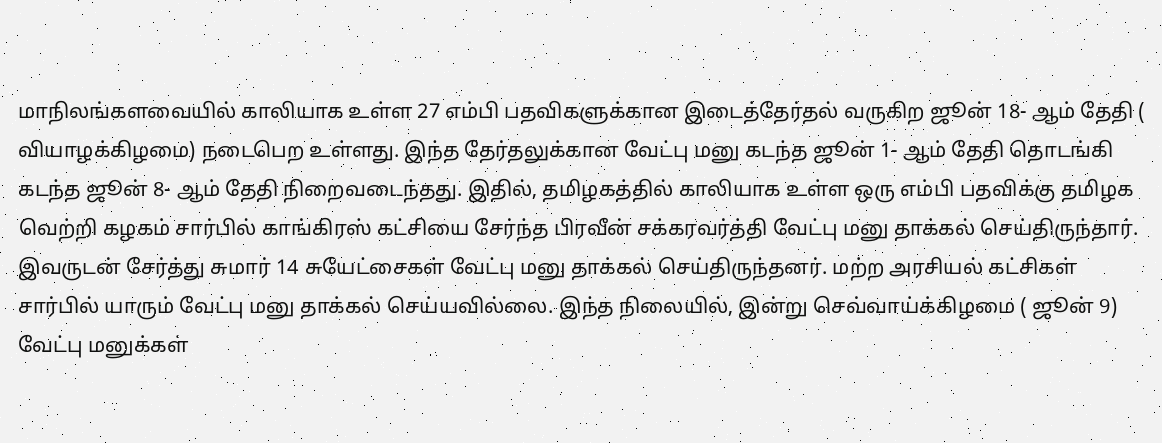மாநிலங்களவையில் காலியாக உள்ள 27 எம்பி பதவிகளுக்கான இடைத்தேர்தல் வருகிற ஜூன் 18- ஆம் தேதி ( வியாழக்கிழமை) நடைபெற உள்ளது. இந்த தேர்தலுக்கான வேட்பு மனு கடந்த ஜூன் 1- ஆம் தேதி தொடங்கி கடந்த ஜூன் 8- ஆம் தேதி நிறைவடைந்தது. இதில், தமிழகத்தில் காலியாக உள்ள ஒரு எம்பி பதவிக்கு தமிழக வெற்றி கழகம் சார்பில் காங்கிரஸ் கட்சியை சேர்ந்த பிரவீன் சக்கரவர்த்தி வேட்பு மனு தாக்கல் செய்திருந்தார். இவருடன் சேர்த்து சுமார் 14 சுயேட்சைகள் வேட்பு மனு தாக்கல் செய்திருந்தனர். மற்ற அரசியல் கட்சிகள் சார்பில் யாரும் வேட்பு மனு தாக்கல் செய்யவில்லை. இந்த நிலையில், இன்று செவ்வாய்க்கிழமை ( ஜூன் 9) வேட்பு மனுக்கள்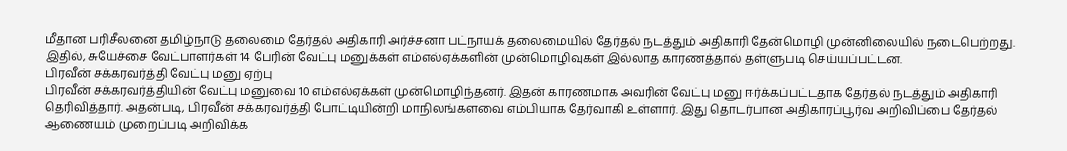மீதான பரிசீலனை தமிழ்நாடு தலைமை தேர்தல் அதிகாரி அர்ச்சனா பட்நாயக் தலைமையில் தேர்தல் நடத்தும் அதிகாரி தேன்மொழி முன்னிலையில் நடைபெற்றது. இதில், சுயேச்சை வேட்பாளர்கள் 14 பேரின் வேட்பு மனுக்கள் எம்எல்ஏக்களின் முன்மொழிவுகள் இல்லாத காரணத்தால் தள்ளுபடி செய்யப்பட்டன.
பிரவீன் சக்கரவர்த்தி வேட்பு மனு ஏற்பு
பிரவீன் சக்கரவர்த்தியின் வேட்பு மனுவை 10 எம்எல்ஏக்கள் முன்மொழிந்தனர். இதன் காரணமாக அவரின் வேட்பு மனு ஈர்க்கப்பட்டதாக தேர்தல் நடத்தும் அதிகாரி தெரிவித்தார். அதன்படி, பிரவீன் சக்கரவர்த்தி போட்டியின்றி மாநிலங்களவை எம்பியாக தேர்வாகி உள்ளார். இது தொடர்பான அதிகாரப்பூர்வ அறிவிப்பை தேர்தல் ஆணையம் முறைப்படி அறிவிக்க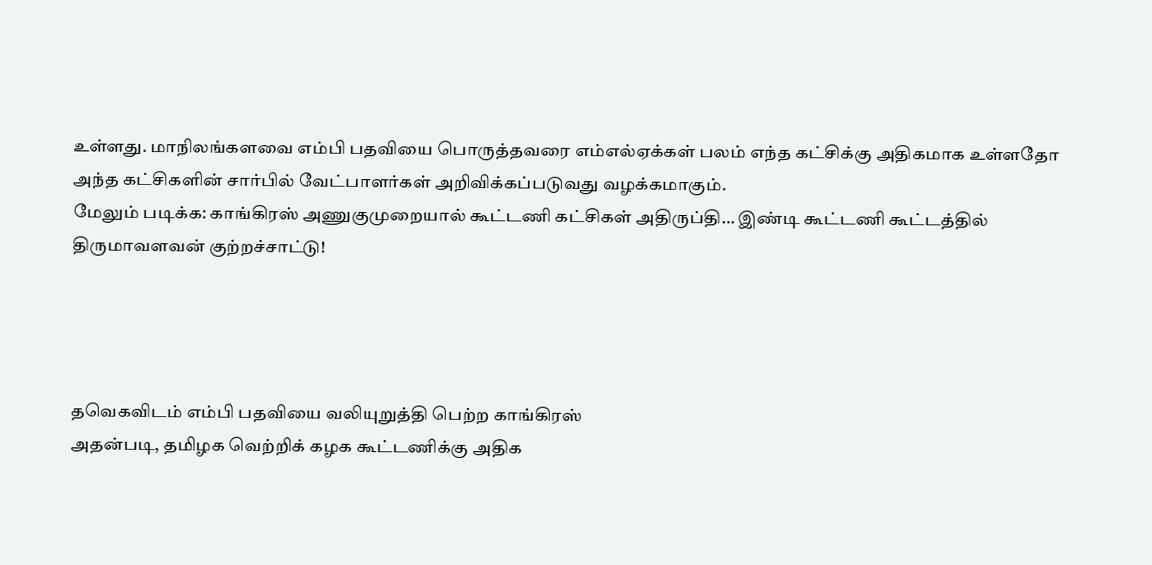உள்ளது. மாநிலங்களவை எம்பி பதவியை பொருத்தவரை எம்எல்ஏக்கள் பலம் எந்த கட்சிக்கு அதிகமாக உள்ளதோ அந்த கட்சிகளின் சார்பில் வேட்பாளர்கள் அறிவிக்கப்படுவது வழக்கமாகும்.
மேலும் படிக்க: காங்கிரஸ் அணுகுமுறையால் கூட்டணி கட்சிகள் அதிருப்தி… இண்டி கூட்டணி கூட்டத்தில் திருமாவளவன் குற்றச்சாட்டு!




தவெகவிடம் எம்பி பதவியை வலியுறுத்தி பெற்ற காங்கிரஸ்
அதன்படி, தமிழக வெற்றிக் கழக கூட்டணிக்கு அதிக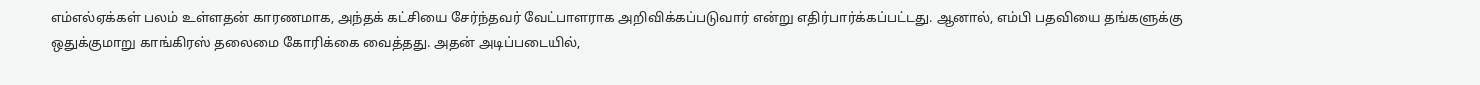எம்எல்ஏக்கள் பலம் உள்ளதன் காரணமாக, அந்தக் கட்சியை சேர்ந்தவர் வேட்பாளராக அறிவிக்கப்படுவார் என்று எதிர்பார்க்கப்பட்டது. ஆனால், எம்பி பதவியை தங்களுக்கு ஒதுக்குமாறு காங்கிரஸ் தலைமை கோரிக்கை வைத்தது. அதன் அடிப்படையில்,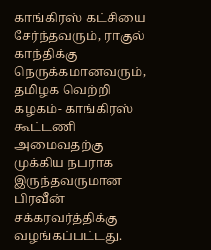காங்கிரஸ் கட்சியை சேர்ந்தவரும், ராகுல் காந்திக்கு நெருக்கமானவரும், தமிழக வெற்றி கழகம்- காங்கிரஸ் கூட்டணி அமைவதற்கு முக்கிய நபராக இருந்தவருமான பிரவீன் சக்கரவர்த்திக்கு வழங்கப்பட்டது.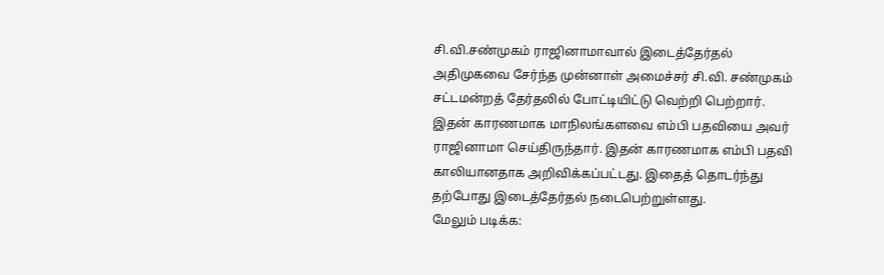சி.வி.சண்முகம் ராஜினாமாவால் இடைத்தேர்தல்
அதிமுகவை சேர்ந்த முன்னாள் அமைச்சர் சி.வி. சண்முகம் சட்டமன்றத் தேர்தலில் போட்டியிட்டு வெற்றி பெற்றார். இதன் காரணமாக மாநிலங்களவை எம்பி பதவியை அவர் ராஜினாமா செய்திருந்தார். இதன் காரணமாக எம்பி பதவி காலியானதாக அறிவிக்கப்பட்டது. இதைத் தொடர்ந்து தற்போது இடைத்தேர்தல் நடைபெற்றுள்ளது.
மேலும் படிக்க: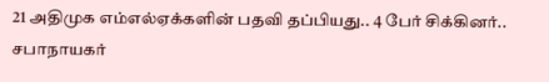21 அதிமுக எம்எல்ஏக்களின் பதவி தப்பியது.. 4 பேர் சிக்கினர்.. சபாநாயகர்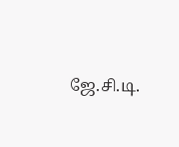ஜே.சி.டி.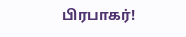பிரபாகர்!